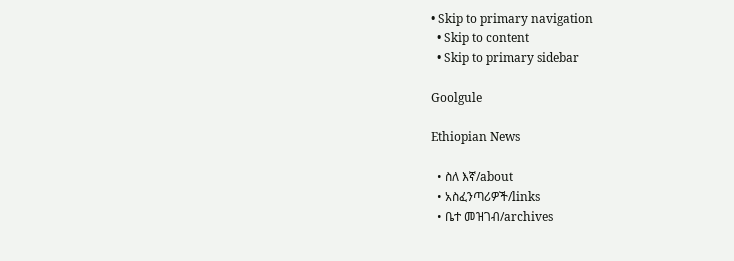• Skip to primary navigation
  • Skip to content
  • Skip to primary sidebar

Goolgule

Ethiopian News

  • ስለ እኛ/about
  • አስፈንጣሪዎች/links
  • ቤተ መዝገብ/archives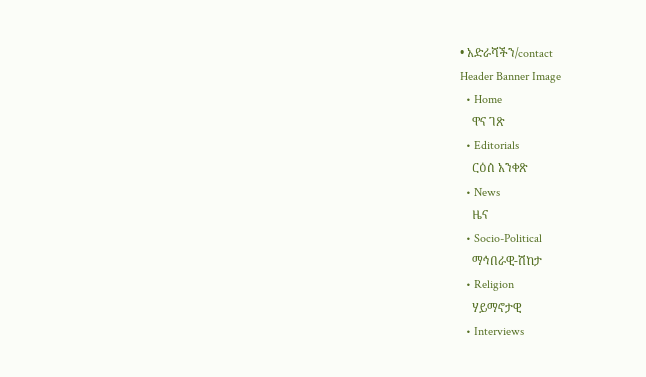• አድራሻችን/contact
Header Banner Image
  • Home
    ዋና ገጽ
  • Editorials
    ርዕሰ አንቀጽ
  • News
    ዜና
  • Socio-Political
    ማኅበራዊ-ሽከታ
  • Religion
    ሃይማኖታዊ
  • Interviews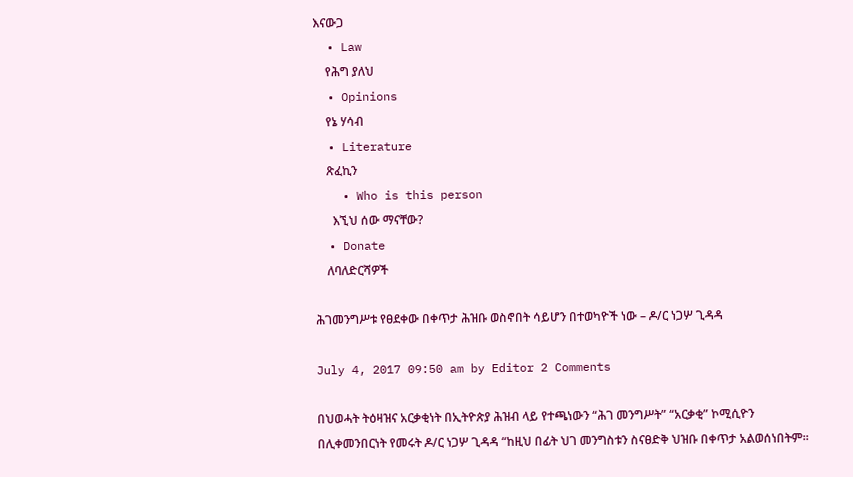እናውጋ
  • Law
    የሕግ ያለህ
  • Opinions
    የኔ ሃሳብ
  • Literature
    ጽፈኪን
    • Who is this person
      እኚህ ሰው ማናቸው?
  • Donate
    ለባለድርሻዎች

ሕገመንግሥቱ የፀደቀው በቀጥታ ሕዝቡ ወስኖበት ሳይሆን በተወካዮች ነው – ዶ/ር ነጋሦ ጊዳዳ

July 4, 2017 09:50 am by Editor 2 Comments

በህወሓት ትዕዛዝና አርቃቂነት በኢትዮጵያ ሕዝብ ላይ የተጫነውን “ሕገ መንግሥት” “አርቃቂ” ኮሚሲዮን በሊቀመንበርነት የመሩት ዶ/ር ነጋሦ ጊዳዳ “ከዚህ በፊት ህገ መንግስቱን ስናፀድቅ ህዝቡ በቀጥታ አልወሰነበትም፡፡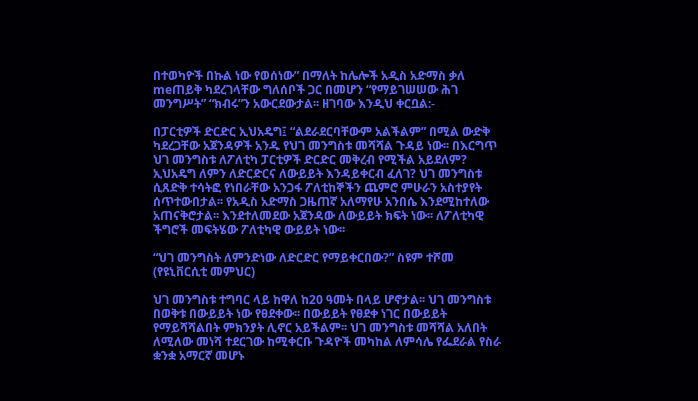በተወካዮች በኩል ነው የወሰነው” በማለት ከሌሎች አዲስ አድማስ ቃለ meጠይቅ ካደረገላቸው ግለሰቦች ጋር በመሆን “የማይገሠሠው ሕገ መንግሥት” “ክብሩ”ን አውርደውታል፡፡ ዘገባው እንዲህ ቀርቧል:-

በፓርቲዎች ድርድር ኢህአዴግ፤ “ልደራደርባቸውም አልችልም” በሚል ውድቅ ካደረጋቸው አጀንዳዎች አንዱ የህገ መንግስቱ መሻሻል ጉዳይ ነው፡፡ በእርግጥ ህገ መንግስቱ ለፖለቲካ ፓርቲዎች ድርድር መቅረብ የሚችል አይደለም? ኢህአዴግ ለምን ለድርድርና ለውይይት እንዳይቀርብ ፈለገ? ህገ መንግስቱ ሲጸድቅ ተሳትፎ የነበራቸው አንጋፋ ፖለቲከኞችን ጨምሮ ምሁራን አስተያየት ሰጥተውበታል፡፡ የአዲስ አድማስ ጋዜጠኛ አለማየሁ አንበሴ እንደሚከተለው አጠናቅሮታል፡፡ እንደተለመደው አጀንዳው ለውይይት ክፍት ነው፡፡ ለፖለቲካዊ ችግሮች መፍትሄው ፖለቲካዊ ውይይት ነው፡፡

“ህገ መንግስት ለምንድነው ለድርድር የማይቀርበው?” ስዩም ተሾመ (የዩኒቨርሲቲ መምህር)

ህገ መንግስቱ ተግባር ላይ ከዋለ ከ20 ዓመት በላይ ሆኖታል፡፡ ህገ መንግስቱ በወቅቱ በውይይት ነው የፀደቀው፡፡ በውይይት የፀደቀ ነገር በውይይት የማይሻሻልበት ምክንያት ሊኖር አይችልም፡፡ ህገ መንግስቱ መሻሻል አለበት ለሚለው መነሻ ተደርገው ከሚቀርቡ ጉዳዮች መካከል ለምሳሌ የፌደራል የስራ ቋንቋ አማርኛ መሆኑ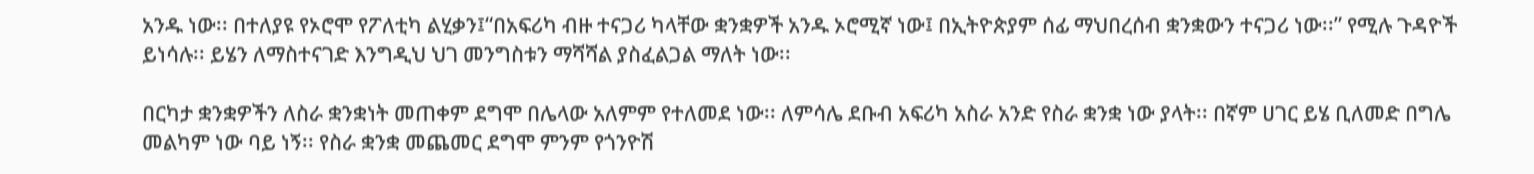አንዱ ነው፡፡ በተለያዩ የኦሮሞ የፖለቲካ ልሂቃን፤“በአፍሪካ ብዙ ተናጋሪ ካላቸው ቋንቋዎች አንዱ ኦሮሚኛ ነው፤ በኢትዮጵያም ሰፊ ማህበረሰብ ቋንቋውን ተናጋሪ ነው፡፡” የሚሉ ጉዳዮች ይነሳሉ፡፡ ይሄን ለማስተናገድ እንግዲህ ህገ መንግስቱን ማሻሻል ያስፈልጋል ማለት ነው፡፡

በርካታ ቋንቋዎችን ለስራ ቋንቋነት መጠቀም ደግሞ በሌላው አለምም የተለመደ ነው፡፡ ለምሳሌ ደቡብ አፍሪካ አስራ አንድ የስራ ቋንቋ ነው ያላት፡፡ በኛም ሀገር ይሄ ቢለመድ በግሌ መልካም ነው ባይ ነኝ፡፡ የስራ ቋንቋ መጨመር ደግሞ ምንም የጎንዮሽ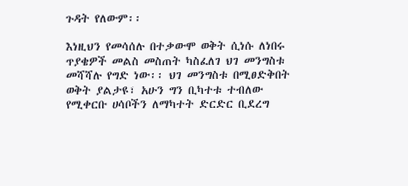ጉዳት የለውም፡፡

እነዚህን የመሳሰሉ በተቃውሞ ወቅት ሲነሱ ለነበሩ ጥያቄዎች መልስ መስጠት ካስፈለገ ህገ መንግስቱ መሻሻሉ የግድ ነው፡፡ ህገ መንግስቱ በሚፀድቅበት ወቅት ያልታዩ፣ አሁን ግን ቢካተቱ ተብለው የሚቀርቡ ሀሳቦችን ለማካተት ድርድር ቢደረግ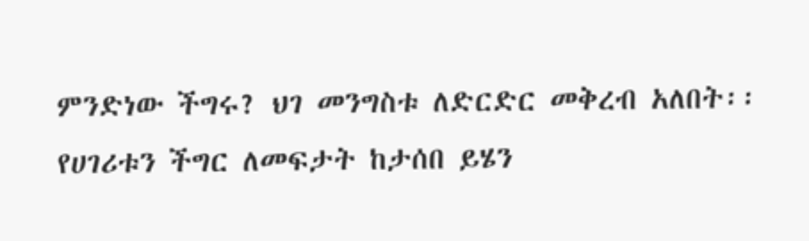ምንድነው ችግሩ? ህገ መንግስቱ ለድርድር መቅረብ አለበት፡፡ የሀገሪቱን ችግር ለመፍታት ከታሰበ ይሄን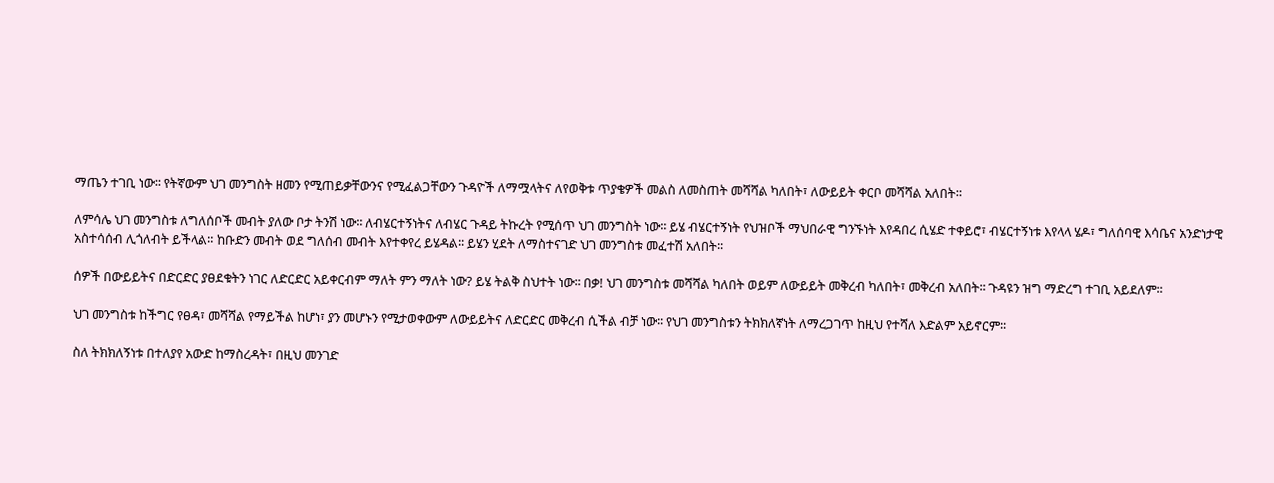ማጤን ተገቢ ነው፡፡ የትኛውም ህገ መንግስት ዘመን የሚጠይቃቸውንና የሚፈልጋቸውን ጉዳዮች ለማሟላትና ለየወቅቱ ጥያቄዎች መልስ ለመስጠት መሻሻል ካለበት፣ ለውይይት ቀርቦ መሻሻል አለበት።

ለምሳሌ ህገ መንግስቱ ለግለሰቦች መብት ያለው ቦታ ትንሽ ነው፡፡ ለብሄርተኝነትና ለብሄር ጉዳይ ትኩረት የሚሰጥ ህገ መንግስት ነው፡፡ ይሄ ብሄርተኝነት የህዝቦች ማህበራዊ ግንኙነት እየዳበረ ሲሄድ ተቀይሮ፣ ብሄርተኝነቱ እየላላ ሄዶ፣ ግለሰባዊ እሳቤና አንድነታዊ አስተሳሰብ ሊጎለብት ይችላል። ከቡድን መብት ወደ ግለሰብ መብት እየተቀየረ ይሄዳል፡፡ ይሄን ሂደት ለማስተናገድ ህገ መንግስቱ መፈተሽ አለበት፡፡

ሰዎች በውይይትና በድርድር ያፀደቁትን ነገር ለድርድር አይቀርብም ማለት ምን ማለት ነው? ይሄ ትልቅ ስህተት ነው፡፡ በቃ! ህገ መንግስቱ መሻሻል ካለበት ወይም ለውይይት መቅረብ ካለበት፣ መቅረብ አለበት፡፡ ጉዳዩን ዝግ ማድረግ ተገቢ አይደለም፡፡

ህገ መንግስቱ ከችግር የፀዳ፣ መሻሻል የማይችል ከሆነ፣ ያን መሆኑን የሚታወቀውም ለውይይትና ለድርድር መቅረብ ሲችል ብቻ ነው፡፡ የህገ መንግስቱን ትክክለኛነት ለማረጋገጥ ከዚህ የተሻለ እድልም አይኖርም፡፡

ስለ ትክክለኝነቱ በተለያየ አውድ ከማስረዳት፣ በዚህ መንገድ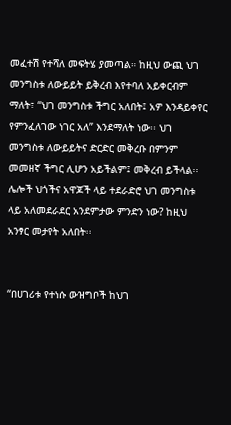መፈተሽ የተሻለ መፍትሄ ያመጣል። ከዚህ ውጪ ህገ መንግስቱ ለውይይት ይቅረብ እየተባለ አይቀርብም ማለት፣ “ህገ መንግስቱ ችግር አለበት፤ አዎ እንዳይቀየር የምንፈለገው ነገር አለ” እንደማለት ነው፡፡ ህገ መንግስቱ ለውይይትና ድርድር መቅረቡ በምንም መመዘኛ ችግር ሊሆን አይችልም፤ መቅረብ ይችላል፡፡ ሌሎች ህጎችና አዋጆች ላይ ተደራድሮ ህገ መንግስቱ ላይ አለመደራደር አንደምታው ምንድን ነው? ከዚህ አንፃር መታየት አለበት፡፡


“በሀገሪቱ የተነሱ ውዝግቦች ከህገ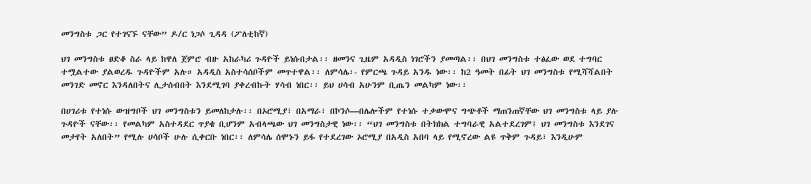መንግስቱ ጋር የተገናኙ ናቸው” ዶ/ር ነጋሶ ጊዳዳ (ፖለቲከኛ)

ህገ መንግስቱ ፀድቆ ስራ ላይ ከዋለ ጀምሮ ብዙ አከራካሪ ጉዳዮች ይነሱበታል፡፡ ዘመንና ጊዜም አዳዲስ ነገሮችን ያመጣል፡፡ በህገ መንግስቱ ተፅፈው ወደ ተግባር ተሟልተው ያልወረዱ ጉዳዮችም አሉ። አዳዲስ አስተሳሰቦችም መጥተዋል፡፡ ለምሳሌ፡- የምርጫ ጉዳይ አንዱ ነው፡፡ ከ2 ዓመት በፊት ህገ መንግስቱ የሚሻሻልበት መንገድ መኖር እንዳለበትና ሊታሰብበት እንደሚገባ ያቀረብኩት ሃሳብ ነበር፡፡ ይህ ሀሳብ አሁንም ቢጤን መልካም ነው፡፡

በሀገሪቱ የተነሱ ውዝግቦች ህገ መንግስቱን ይመለከታሉ፡፡ በኦሮሚያ፣ በአማራ፣ በኮንሶ—በሌሎችም የተነሱ ተቃውሞና ግጭቶች ማጠንጠኛቸው ህገ መንግስቱ ላይ ያሉ ጉዳዮች ናቸው፡፡ የመልካም አስተዳደር ጥያቄ ቢሆንም አብላጫው ህገ መንግስታዊ ነው፡፡ “ህገ መንግስቱ በትክክል ተግባራዊ አልተደረገም፤ ህገ መንግስቱ እንደገና መታየት አለበት” የሚሉ ሀሳቦች ሁሉ ሲቀርቡ ነበር፡፡ ለምሳሌ ሰሞኑን ይፋ የተደረገው ኦሮሚያ በአዲስ አበባ ላይ የሚኖረው ልዩ ጥቅም ጉዳይ፣ እንዲሁም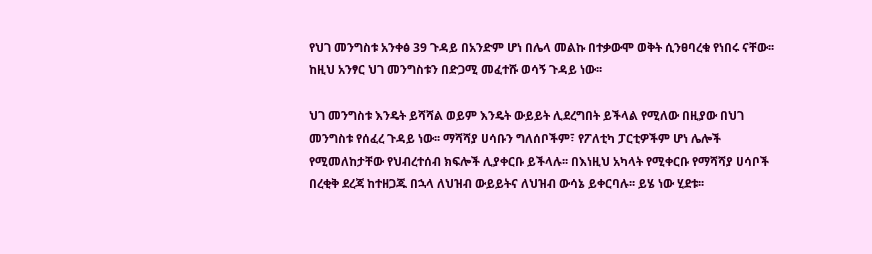የህገ መንግስቱ አንቀፅ 39 ጉዳይ በአንድም ሆነ በሌላ መልኩ በተቃውሞ ወቅት ሲንፀባረቁ የነበሩ ናቸው፡፡ ከዚህ አንፃር ህገ መንግስቱን በድጋሚ መፈተሹ ወሳኝ ጉዳይ ነው፡፡

ህገ መንግስቱ እንዴት ይሻሻል ወይም እንዴት ውይይት ሊደረግበት ይችላል የሚለው በዚያው በህገ መንግስቱ የሰፈረ ጉዳይ ነው፡፡ ማሻሻያ ሀሳቡን ግለሰቦችም፣ የፖለቲካ ፓርቲዎችም ሆነ ሌሎች የሚመለከታቸው የህብረተሰብ ክፍሎች ሊያቀርቡ ይችላሉ፡፡ በእነዚህ አካላት የሚቀርቡ የማሻሻያ ሀሳቦች በረቂቅ ደረጃ ከተዘጋጁ በኋላ ለህዝብ ውይይትና ለህዝብ ውሳኔ ይቀርባሉ፡፡ ይሄ ነው ሂደቱ፡፡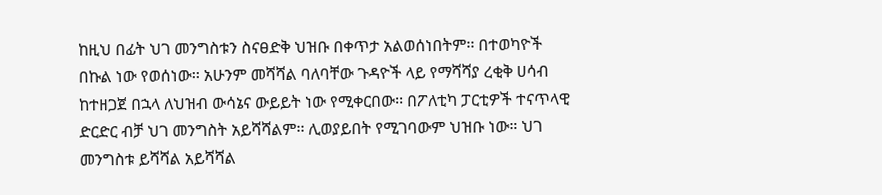ከዚህ በፊት ህገ መንግስቱን ስናፀድቅ ህዝቡ በቀጥታ አልወሰነበትም፡፡ በተወካዮች በኩል ነው የወሰነው፡፡ አሁንም መሻሻል ባለባቸው ጉዳዮች ላይ የማሻሻያ ረቂቅ ሀሳብ ከተዘጋጀ በኋላ ለህዝብ ውሳኔና ውይይት ነው የሚቀርበው፡፡ በፖለቲካ ፓርቲዎች ተናጥላዊ ድርድር ብቻ ህገ መንግስት አይሻሻልም፡፡ ሊወያይበት የሚገባውም ህዝቡ ነው። ህገ መንግስቱ ይሻሻል አይሻሻል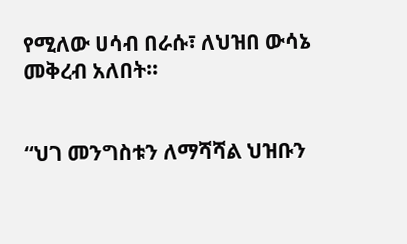የሚለው ሀሳብ በራሱ፣ ለህዝበ ውሳኔ መቅረብ አለበት፡፡


“ህገ መንግስቱን ለማሻሻል ህዝቡን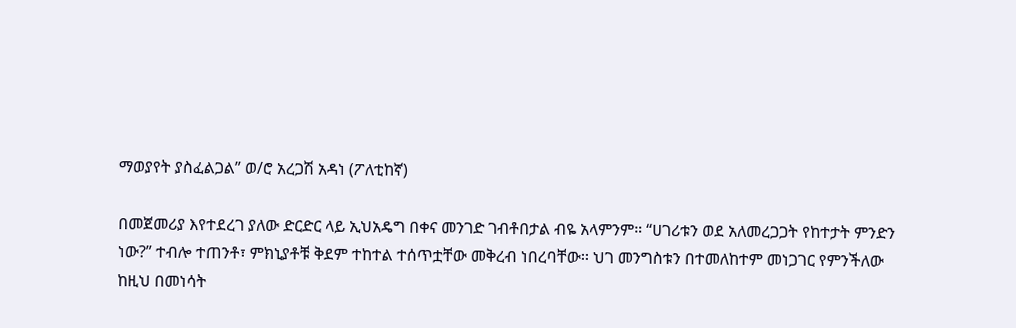ማወያየት ያስፈልጋል” ወ/ሮ አረጋሽ አዳነ (ፖለቲከኛ)

በመጀመሪያ እየተደረገ ያለው ድርድር ላይ ኢህአዴግ በቀና መንገድ ገብቶበታል ብዬ አላምንም። “ሀገሪቱን ወደ አለመረጋጋት የከተታት ምንድን ነው?” ተብሎ ተጠንቶ፣ ምክኒያቶቹ ቅደም ተከተል ተሰጥቷቸው መቅረብ ነበረባቸው፡፡ ህገ መንግስቱን በተመለከተም መነጋገር የምንችለው ከዚህ በመነሳት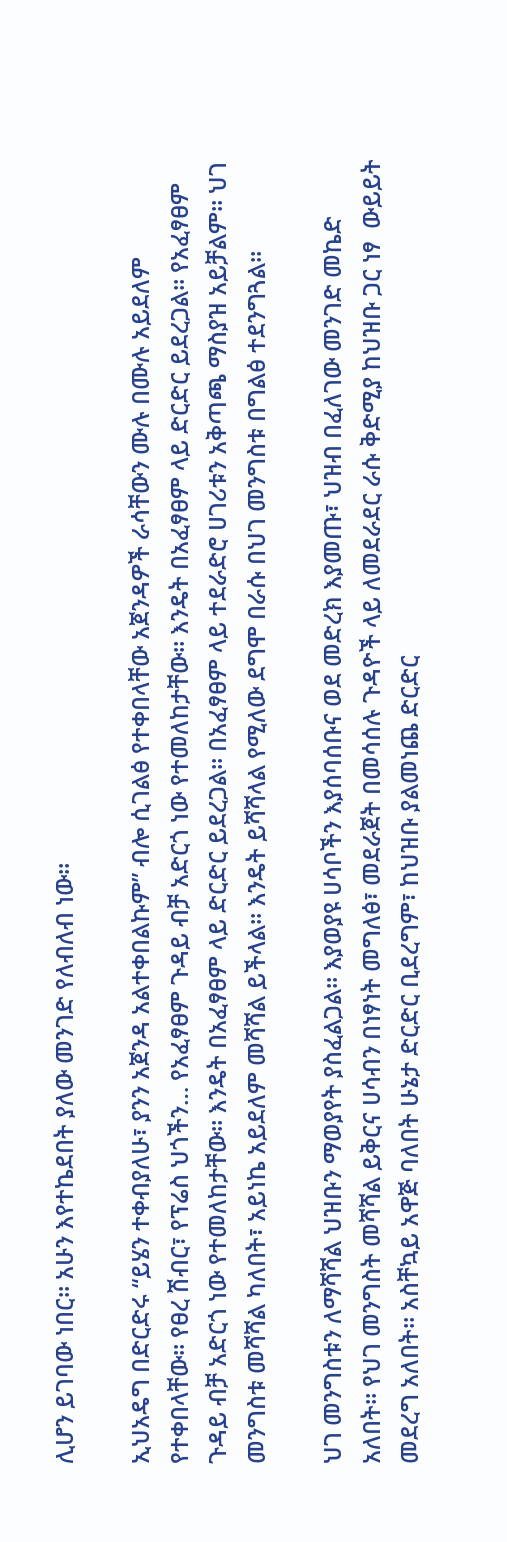ሊሆን ይገባው ነበር፡፡ አሁን እየተኬደበት ያለው መንገድ የለብለብ ነው፡፡

ኢህአዴግ በድርድሩ “ይሄን ተቀብያለሁ፣ ያንን አጀንዳ አልተቀበልኩም” ብሎ ሲገልፅ የተቀበላቸው አጀንዳዎች ራሳቸውን ሙሉ በሙሉ አይደለም የተቀበላቸው፡፡ የፀረ ሽብር፣ የፕሬስ ህጎችን… የአፈፃፀም ጉዳይ ብቻ አድርጎ ነው የተመለከታቸው። እንዴት በአፈፃፀም ላይ ድርድር ይደረጋል፡፡ የአፈፃፀም ጉዳይ ብቻ አድርጎ ነው የተመለከታቸው። እንዴት በአፈፃፀም ላይ ድርድር ይደረጋል፡፡ በአፈፃፀም ላይ ተደራድሮ ሀገሪቱን አቅጣጫ ማስያዝ አይቻልም፡፡ ህገ መንግስቱ መሻሻል ካለበት፣ አይነኬ አይደለም መሻሻል ይችላል፡፡ እንዴት ይሻሻላል የሚለው ደግሞ በራሱ በህገ መንግስቱ በግልፅ ተደንግጓል፡፡

ህገ መንግስቱን ለማሻሻል ህዝቡን ማወያየት ያስፈልጋል፡፡ እያወያዩ ሀሳቦችን እያሰባሰቡና ወደ መድረክ እያመጡ፣ ህዝብ በፈለገው መንገድ መኬድ አለበት፡፡ የህገ መንግስት መሻሻል ይቅርና ሀሳብን በነፃነት መግለፅ፣ መደራጀት በመሳሰሉ ጉዳዮች ላይ ለመደራደር ራሱ ቅድሚያ ከህዝቡ ጋር ነፃ  ውይይት መደረግ አለበት፡፡ አስቸኳይ አዋጅ ባለበት ሁኔታ ድርድር ቢደረግም፣ ከህዝቡ ያልመነጨ ድርድር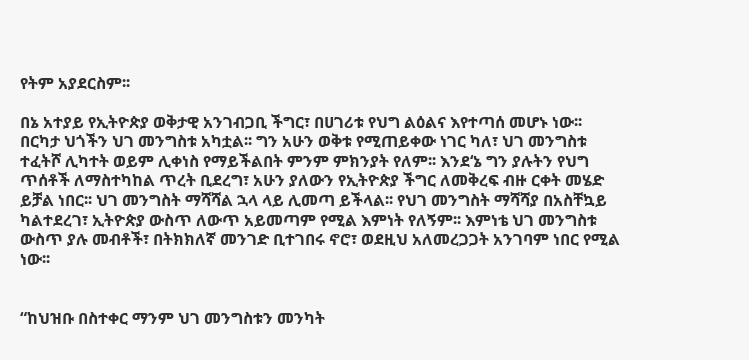የትም አያደርስም፡፡

በኔ አተያይ የኢትዮጵያ ወቅታዊ አንገብጋቢ ችግር፣ በሀገሪቱ የህግ ልዕልና እየተጣሰ መሆኑ ነው፡፡ በርካታ ህጎችን ህገ መንግስቱ አካቷል፡፡ ግን አሁን ወቅቱ የሚጠይቀው ነገር ካለ፣ ህገ መንግስቱ ተፈትሾ ሊካተት ወይም ሊቀነስ የማይችልበት ምንም ምክንያት የለም፡፡ እንደ‘ኔ ግን ያሉትን የህግ ጥሰቶች ለማስተካከል ጥረት ቢደረግ፣ አሁን ያለውን የኢትዮጵያ ችግር ለመቅረፍ ብዙ ርቀት መሄድ ይቻል ነበር፡፡ ህገ መንግስት ማሻሻል ኋላ ላይ ሊመጣ ይችላል፡፡ የህገ መንግስት ማሻሻያ በአስቸኳይ ካልተደረገ፣ ኢትዮጵያ ውስጥ ለውጥ አይመጣም የሚል እምነት የለኝም፡፡ እምነቴ ህገ መንግስቱ ውስጥ ያሉ መብቶች፣ በትክክለኛ መንገድ ቢተገበሩ ኖሮ፣ ወደዚህ አለመረጋጋት አንገባም ነበር የሚል ነው፡፡


“ከህዝቡ በስተቀር ማንም ህገ መንግስቱን መንካት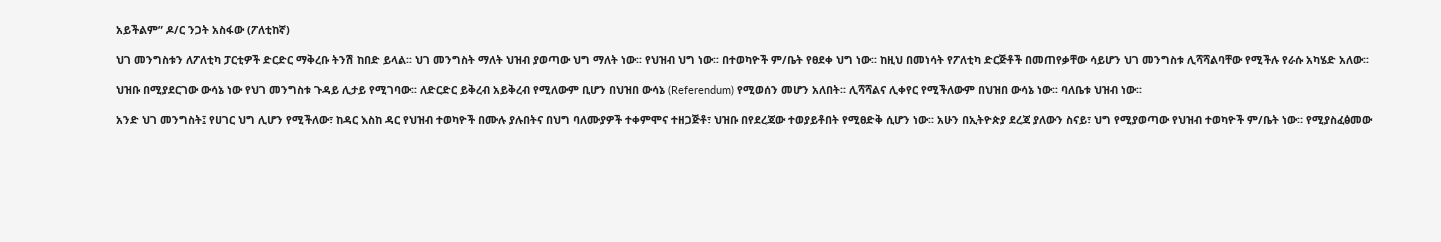አይችልም” ዶ/ር ንጋት አስፋው (ፖለቲከኛ)

ህገ መንግስቱን ለፖለቲካ ፓርቲዎች ድርድር ማቅረቡ ትንሽ ከበድ ይላል፡፡ ህገ መንግስት ማለት ህዝብ ያወጣው ህግ ማለት ነው፡፡ የህዝብ ህግ ነው፡፡ በተወካዮች ም/ቤት የፀደቀ ህግ ነው፡፡ ከዚህ በመነሳት የፖለቲካ ድርጅቶች በመጠየቃቸው ሳይሆን ህገ መንግስቱ ሊሻሻልባቸው የሚችሉ የራሱ አካሄድ አለው፡፡

ህዝቡ በሚያደርገው ውሳኔ ነው የህገ መንግስቱ ጉዳይ ሊታይ የሚገባው፡፡ ለድርድር ይቅረብ አይቅረብ የሚለውም ቢሆን በህዝበ ውሳኔ (Referendum) የሚወሰን መሆን አለበት፡፡ ሊሻሻልና ሊቀየር የሚችለውም በህዝበ ውሳኔ ነው፡፡ ባለቤቱ ህዝብ ነው፡፡

አንድ ህገ መንግስት፤ የሀገር ህግ ሊሆን የሚችለው፣ ከዳር እስከ ዳር የህዝብ ተወካዮች በሙሉ ያሉበትና በህግ ባለሙያዎች ተቀምሞና ተዘጋጅቶ፣ ህዝቡ በየደረጃው ተወያይቶበት የሚፀድቅ ሲሆን ነው፡፡ አሁን በኢትዮጵያ ደረጃ ያለውን ስናይ፣ ህግ የሚያወጣው የህዝብ ተወካዮች ም/ቤት ነው። የሚያስፈፅመው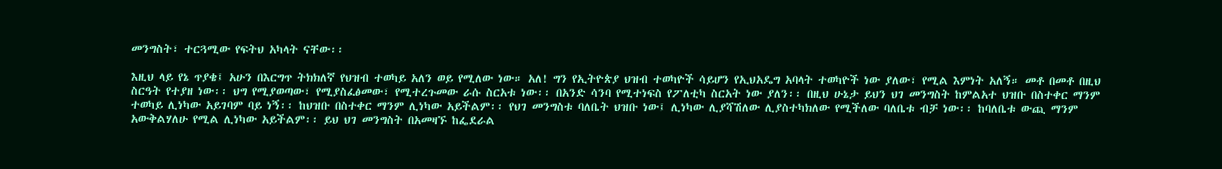መንግስት፣ ተርጓሚው የፍትህ አካላት ናቸው፡፡

እዚህ ላይ የኔ ጥያቄ፤ አሁን በእርግጥ ትክክለኛ የህዝብ ተወካይ አለን ወይ የሚለው ነው። አለ! ግን የኢትዮጵያ ህዝብ ተወካዮች ሳይሆን የኢህአዴግ አባላት ተወካዮች ነው ያለው፣ የሚል እምነት አለኝ። መቶ በመቶ በዚህ ስርዓት የተያዘ ነው፡፡ ህግ የሚያወጣው፣ የሚያስፈፅመው፣ የሚተረጉመው ራሱ ስርአቱ ነው፡፡ በአንድ ሳንባ የሚተነፍስ የፖለቲካ ስርአት ነው ያለን፡፡ በዚህ ሁኔታ ይህን ህገ መንግስት ከምልአተ ህዝቡ በስተቀር ማንም ተወካይ ሊነካው አይገባም ባይ ነኝ፡፡ ከህዝቡ በስተቀር ማንም ሊነካው አይችልም፡፡ የህገ መንግስቱ ባለቤት ህዝቡ ነው፤ ሊነካው ሊያሻሽለው ሊያስተካክለው የሚችለው ባለቤቱ ብቻ ነው፡፡ ከባለቤቱ ውጪ ማንም አውቅልሃለሁ የሚል ሊነካው አይችልም፡፡ ይህ ህገ መንግስት በአመዛኙ ከፌደራል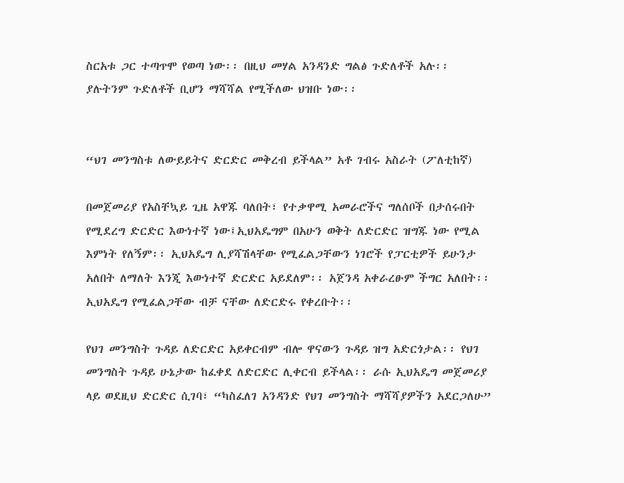ስርአቱ ጋር ተጣጥሞ የወጣ ነው፡፡ በዚህ መሃል አንዳንድ ግልፅ ጉድለቶች አሉ፡፡ ያሉትንም ጉድለቶች ቢሆን ማሻሻል የሚችለው ህዝቡ ነው፡፡


“ህገ መንግስቱ ለውይይትና ድርድር መቅረብ ይችላል” አቶ ገብሩ አስራት (ፖለቲከኛ)

በመጀመሪያ የአስቸኳይ ጊዜ አዋጁ ባለበት፣ የተቃዋሚ አመራሮችና ግለሰቦች በታሰሩበት የሚደረግ ድርድር እውነተኛ ነው፤ኢህአዴግም በአሁን ወቅት ለድርድር ዝግጁ ነው የሚል እምነት የለኝም፡፡ ኢህአዴግ ሊያሻሽላቸው የሚፈልጋቸውን ነገሮች የፓርቲዎች ይሁንታ አለበት ለማለት እንጂ እውነተኛ ድርድር አይደለም፡፡ አጀንዳ አቀራረፁም ችግር አለበት፡፡ ኢህአዴግ የሚፈልጋቸው ብቻ ናቸው ለድርድሩ የቀረቡት፡፡

የህገ መንግስት ጉዳይ ለድርድር አይቀርብም ብሎ ዋናውን ጉዳይ ዝግ አድርጎታል፡፡ የህገ መንግስት ጉዳይ ሁኔታው ከፈቀደ ለድርድር ሊቀርብ ይችላል፡፡ ራሱ ኢህአዴግ መጀመሪያ ላይ ወደዚህ ድርድር ሲገባ፣ “ካስፈለገ አንዳንድ የህገ መንግስት ማሻሻያዎችን አደርጋለሁ”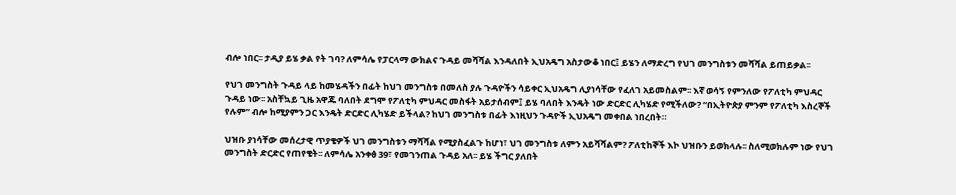ብሎ ነበር፡፡ ታዲያ ይሄ ቃል የት ገባ? ለምሳሌ የፓርላማ ውክልና ጉዳይ መሻሻል እንዳለበት ኢህአዴግ አስታውቆ ነበር፤ ይሄን ለማድረግ የህገ መንግስቱን መሻሻል ይጠይቃል፡፡

የህገ መንግስት ጉዳይ ላይ ከመሄዳችን በፊት ከህገ መንግስቱ በመለስ ያሉ ጉዳዮችን ሳይቀር ኢህአዴግ ሊያነሳቸው የፈለገ አይመስልም፡፡ እኛ ወሳኝ የምንለው የፖለቲካ ምህዳር ጉዳይ ነው፡፡ አስቸኳይ ጊዜ አዋጁ ባለበት ደግሞ የፖለቲካ ምህዳር መስፋት አይታሰብም፤ ይሄ ባለበት እንዴት ነው ድርድር ሊካሄድ የሚችለው? “በኢትዮጵያ ምንም የፖለቲካ እስረኞች የሉም” ብሎ ከሚያምን ጋር እንዴት ድርድር ሊካሄድ ይችላል? ከህገ መንግስቱ በፊት እነዚህን ጉዳዮች ኢህአዴግ መቀበል ነበረበት።

ህዝቡ ያነሳቸው መሰረታዊ ጥያቄዎች ህገ መንግስቱን ማሻሻል የሚያስፈልጉ ከሆነ፣ ህገ መንግስቱ ለምን አይሻሻልም? ፖለቲከኞች እኮ ህዝቡን ይወክላሉ፡፡ ስለሚወክሉም ነው የህገ መንግስት ድርድር የጠየቄት፡፡ ለምሳሌ አንቀፅ 39፣ የመገንጠል ጉዳይ አለ፡፡ ይሄ ችግር ያለበት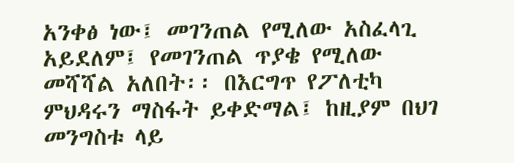አንቀፅ ነው፤ መገንጠል የሚለው አስፈላጊ አይደለም፤ የመገንጠል ጥያቄ የሚለው መሻሻል አለበት፡፡ በእርግጥ የፖለቲካ ምህዳሩን ማስፋት ይቀድማል፤ ከዚያም በህገ መንግስቱ ላይ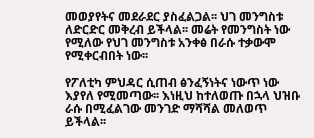መወያየትና መደራደር ያስፈልጋል፡፡ ህገ መንግስቱ ለድርድር መቅረብ ይችላል፡፡ መሬት የመንግስት ነው የሚለው የህገ መንግስቱ አንቀፅ በራሱ ተቃውሞ  የሚቀርብበት ነው፡፡

የፖለቲካ ምህዳር ሲጠብ ፅንፈኝነትና ነውጥ ነው እያየለ የሚመጣው፡፡ እነዚህ ከተለወጡ በኋላ ህዝቡ ራሱ በሚፈልገው መንገድ ማሻሻል መለወጥ ይችላል፡፡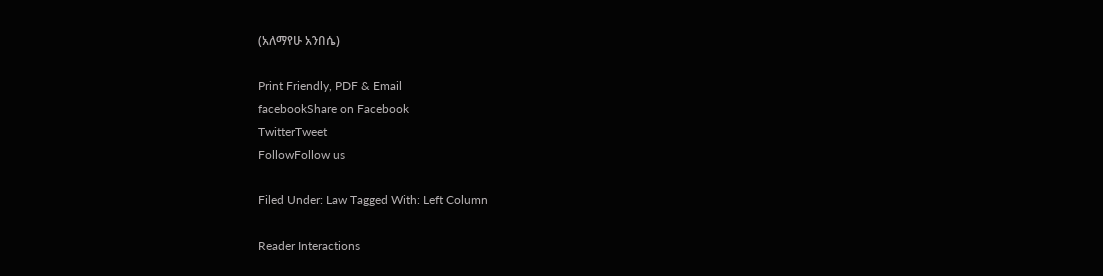(አለማየሁ አንበሴ)

Print Friendly, PDF & Email
facebookShare on Facebook
TwitterTweet
FollowFollow us

Filed Under: Law Tagged With: Left Column

Reader Interactions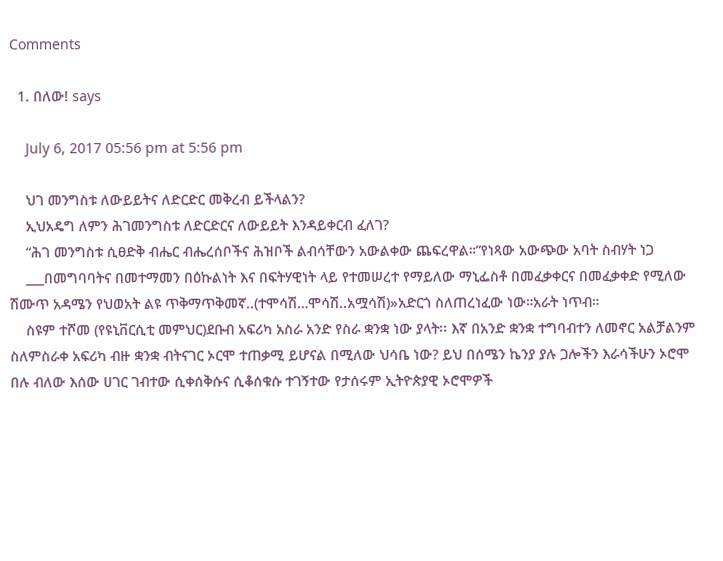Comments

  1. በለው! says

    July 6, 2017 05:56 pm at 5:56 pm

    ህገ መንግስቱ ለውይይትና ለድርድር መቅረብ ይችላልን?
    ኢህአዴግ ለምን ሕገመንግስቱ ለድርድርና ለውይይት እንዳይቀርብ ፈለገ?
    “ሕገ መንግስቱ ሲፀድቅ ብሔር ብሔረሰቦችና ሕዝቦች ልብሳቸውን አውልቀው ጨፍረዋል።”የነጻው አውጭው አባት ስብሃት ነጋ
    ___በመግባባትና በመተማመን በዕኩልነት እና በፍትሃዊነት ላይ የተመሠረተ የማይለው ማኒፌስቶ በመፈቃቀርና በመፈቃቀድ የሚለው ሽሙጥ አዳሜን የህወአት ልዩ ጥቅማጥቅመኛ..(ተሞሳሽ…ሞሳሽ..አሟሳሽ)»አድርጎ ስለጠረነፈው ነው።አራት ነጥብ።
    ስዩም ተሾመ (የዩኒቨርሲቲ መምህር)ደቡብ አፍሪካ አስራ አንድ የስራ ቋንቋ ነው ያላት፡፡ እኛ በአንድ ቋንቋ ተግባብተን ለመኖር አልቻልንም ስለምስራቀ አፍሪካ ብዙ ቋንቋ ብትናገር ኦርሞ ተጠቃሚ ይሆናል በሚለው ህሳቤ ነው? ይህ በሰሜን ኬንያ ያሉ ጋሎችን እራሳችሁን ኦሮሞ በሉ ብለው እሰው ሀገር ገብተው ሲቀሰቅሱና ሲቆሰቁሱ ተገኝተው የታሰሩም ኢትዮጵያዊ ኦሮሞዎች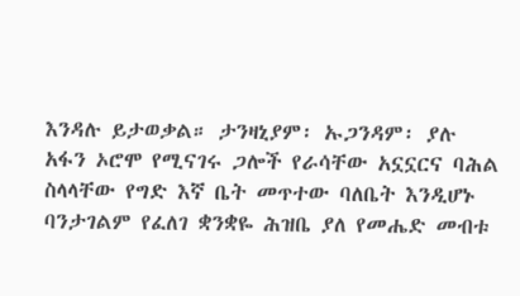እንዳሉ ይታወቃል። ታንዛኒያም፡ ኡጋንዳም፡ ያሉ አፋን ኦሮሞ የሚናገሩ ጋሎች የራሳቸው አኗኗርና ባሕል ስላላቸው የግድ እኛ ቤት መጥተው ባለቤት እንዲሆኑ ባንታገልም የፈለገ ቋንቋዬ ሕዝቤ ያለ የመሔድ መብቱ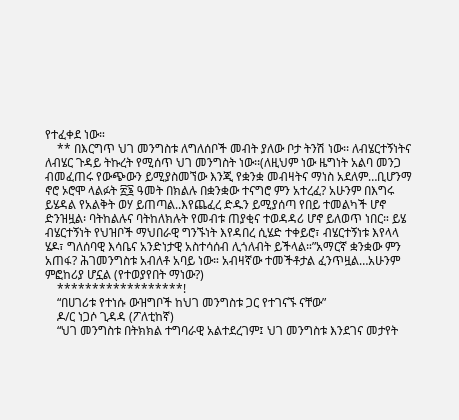የተፈቀደ ነው።
    ** በእርግጥ ህገ መንግስቱ ለግለሰቦች መብት ያለው ቦታ ትንሽ ነው፡፡ ለብሄርተኝነትና ለብሄር ጉዳይ ትኩረት የሚሰጥ ህገ መንግስት ነው፡፡(ለዚህም ነው ዜግነት አልባ መንጋ ብመፈጠሩ የውጭውን ይሚያስመኘው እንጂ የቋንቋ መብዛትና ማነስ አደለም…ቢሆንማ ኖሮ ኦሮሞ ላልፉት ፳፮ ዓመት በክልሉ በቋንቋው ተናግሮ ምን አተረፈ? አሁንም በእግሩ ይሄዳል የአልቅት ወሃ ይጠጣል..እየጨፈረ ድዱን ይሚያሰጣ የበይ ተመልካች ሆኖ ድንዝዟል፡ ባትከልሉና ባትከለክሉት የመብቱ ጠያቂና ተወዳዳሪ ሆኖ ይለወጥ ነበር። ይሄ ብሄርተኝነት የህዝቦች ማህበራዊ ግንኙነት እየዳበረ ሲሄድ ተቀይሮ፣ ብሄርተኝነቱ እየላላ ሄዶ፣ ግለሰባዊ እሳቤና አንድነታዊ አስተሳሰብ ሊጎለብት ይችላል።”አማርኛ ቋንቋው ምን አጠፋ? ሕገመንግስቱ አብለቶ አባይ ነው። አብዛኛው ተመችቶታል ፈንጥዟል…አሁንም ምፎከሪያ ሆኗል (የተወያየበት ማነው?)
    ******************!
    “በሀገሪቱ የተነሱ ውዝግቦች ከህገ መንግስቱ ጋር የተገናኙ ናቸው”
    ዶ/ር ነጋሶ ጊዳዳ (ፖለቲከኛ)
    “ህገ መንግስቱ በትክክል ተግባራዊ አልተደረገም፤ ህገ መንግስቱ እንደገና መታየት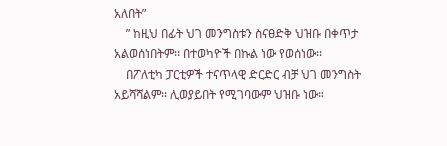አለበት”
    ” ከዚህ በፊት ህገ መንግስቱን ስናፀድቅ ህዝቡ በቀጥታ አልወሰነበትም፡፡ በተወካዮች በኩል ነው የወሰነው፡፡
    በፖለቲካ ፓርቲዎች ተናጥላዊ ድርድር ብቻ ህገ መንግስት አይሻሻልም፡፡ ሊወያይበት የሚገባውም ህዝቡ ነው።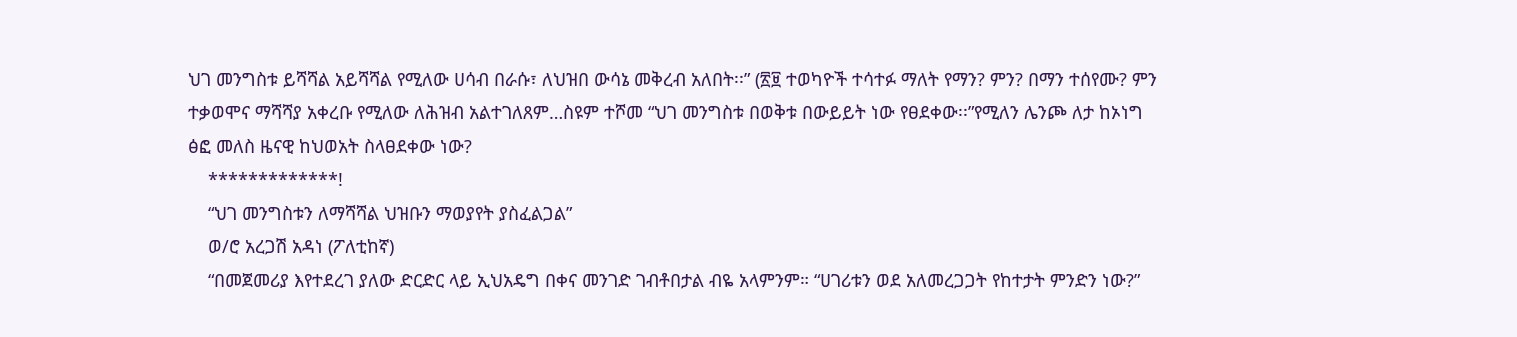ህገ መንግስቱ ይሻሻል አይሻሻል የሚለው ሀሳብ በራሱ፣ ለህዝበ ውሳኔ መቅረብ አለበት፡፡” (፳፱ ተወካዮች ተሳተፉ ማለት የማን? ምን? በማን ተሰየሙ? ምን ተቃወሞና ማሻሻያ አቀረቡ የሚለው ለሕዝብ አልተገለጸም…ስዩም ተሾመ “ህገ መንግስቱ በወቅቱ በውይይት ነው የፀደቀው፡፡”የሚለን ሌንጮ ለታ ከኦነግ ፅፎ መለስ ዜናዊ ከህወአት ስላፀደቀው ነው?
    *************!
    “ህገ መንግስቱን ለማሻሻል ህዝቡን ማወያየት ያስፈልጋል”
    ወ/ሮ አረጋሽ አዳነ (ፖለቲከኛ)
    “በመጀመሪያ እየተደረገ ያለው ድርድር ላይ ኢህአዴግ በቀና መንገድ ገብቶበታል ብዬ አላምንም። “ሀገሪቱን ወደ አለመረጋጋት የከተታት ምንድን ነው?”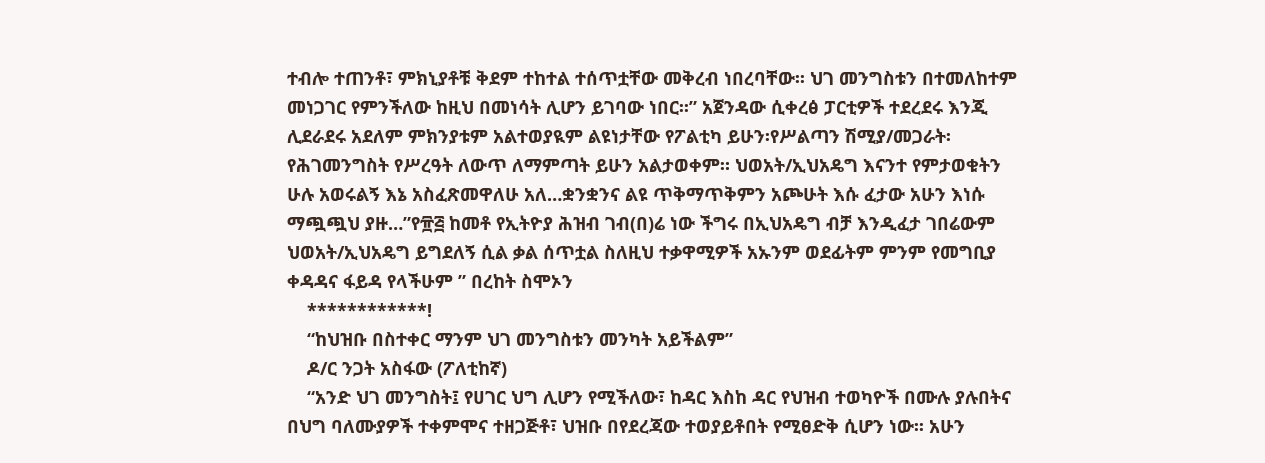ተብሎ ተጠንቶ፣ ምክኒያቶቹ ቅደም ተከተል ተሰጥቷቸው መቅረብ ነበረባቸው፡፡ ህገ መንግስቱን በተመለከተም መነጋገር የምንችለው ከዚህ በመነሳት ሊሆን ይገባው ነበር፡፡” አጀንዳው ሲቀረፅ ፓርቲዎች ተደረደሩ እንጂ ሊደራደሩ አደለም ምክንያቱም አልተወያዪም ልዩነታቸው የፖልቲካ ይሁን፡የሥልጣን ሽሚያ/መጋራት፡ የሕገመንግስት የሥረዓት ለውጥ ለማምጣት ይሁን አልታወቀም። ህወአት/ኢህአዴግ እናንተ የምታወቁትን ሁሉ አወሩልኝ እኔ አስፈጽመዋለሁ አለ…ቋንቋንና ልዩ ጥቅማጥቅምን አጮሁት እሱ ፈታው አሁን እነሱ ማጯጯህ ያዙ…”የ፹፭ ከመቶ የኢትዮያ ሕዝብ ገብ(በ)ሬ ነው ችግሩ በኢህአዴግ ብቻ እንዲፈታ ገበሬውም ህወአት/ኢህአዴግ ይግደለኝ ሲል ቃል ሰጥቷል ስለዚህ ተቃዋሚዎች አኡንም ወደፊትም ምንም የመግቢያ ቀዳዳና ፋይዳ የላችሁም ” በረከት ስሞኦን
    ************!
    “ከህዝቡ በስተቀር ማንም ህገ መንግስቱን መንካት አይችልም”
    ዶ/ር ንጋት አስፋው (ፖለቲከኛ)
    “አንድ ህገ መንግስት፤ የሀገር ህግ ሊሆን የሚችለው፣ ከዳር እስከ ዳር የህዝብ ተወካዮች በሙሉ ያሉበትና በህግ ባለሙያዎች ተቀምሞና ተዘጋጅቶ፣ ህዝቡ በየደረጃው ተወያይቶበት የሚፀድቅ ሲሆን ነው፡፡ አሁን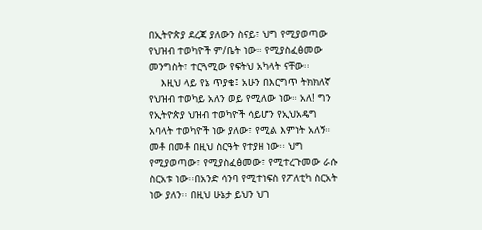በኢትዮጵያ ደረጃ ያለውን ስናይ፣ ህግ የሚያወጣው የህዝብ ተወካዮች ም/ቤት ነው። የሚያስፈፅመው መንግስት፣ ተርጓሚው የፍትህ አካላት ናቸው፡፡
    እዚህ ላይ የኔ ጥያቄ፤ አሁን በእርግጥ ትክክለኛ የህዝብ ተወካይ አለን ወይ የሚለው ነው። አለ! ግን የኢትዮጵያ ህዝብ ተወካዮች ሳይሆን የኢህአዴግ አባላት ተወካዮች ነው ያለው፣ የሚል እምነት አለኝ። መቶ በመቶ በዚህ ስርዓት የተያዘ ነው፡፡ ህግ የሚያወጣው፣ የሚያስፈፅመው፣ የሚተረጉመው ራሱ ስርአቱ ነው፡፡በአንድ ሳንባ የሚተነፍስ የፖለቲካ ስርአት ነው ያለን፡፡ በዚህ ሁኔታ ይህን ህገ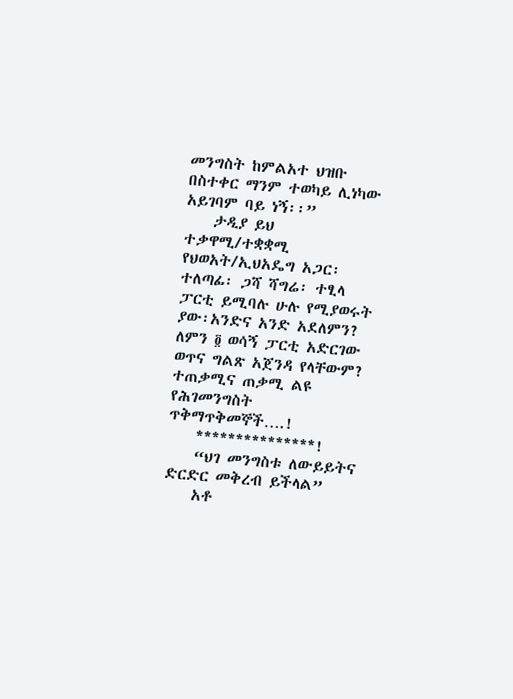መንግስት ከምልአተ ህዝቡ በስተቀር ማንም ተወካይ ሊነካው አይገባም ባይ ነኝ፡፡”
    ታዲያ ይህ ተቃዋሚ/ተቋቋሚ የህወአት/ኢህአዴግ አጋር፡ ተለጣፊ፡ ጋሻ ሻግሬ፡ ተፂላ ፓርቲ ይሚባሉ ሁሉ የሚያወሩት ያው፡አንድና አንድ አደለምን? ለምን ፬ ወሳኝ ፓርቲ አድርገው ወጥና ግልጽ አጀንዳ የላቸውም? ተጠቃሚና ጠቃሚ ልዩ የሕገመንግስት ጥቅማጥቅመኞች….!
    ***************!
    “ህገ መንግስቱ ለውይይትና ድርድር መቅረብ ይችላል”
    አቶ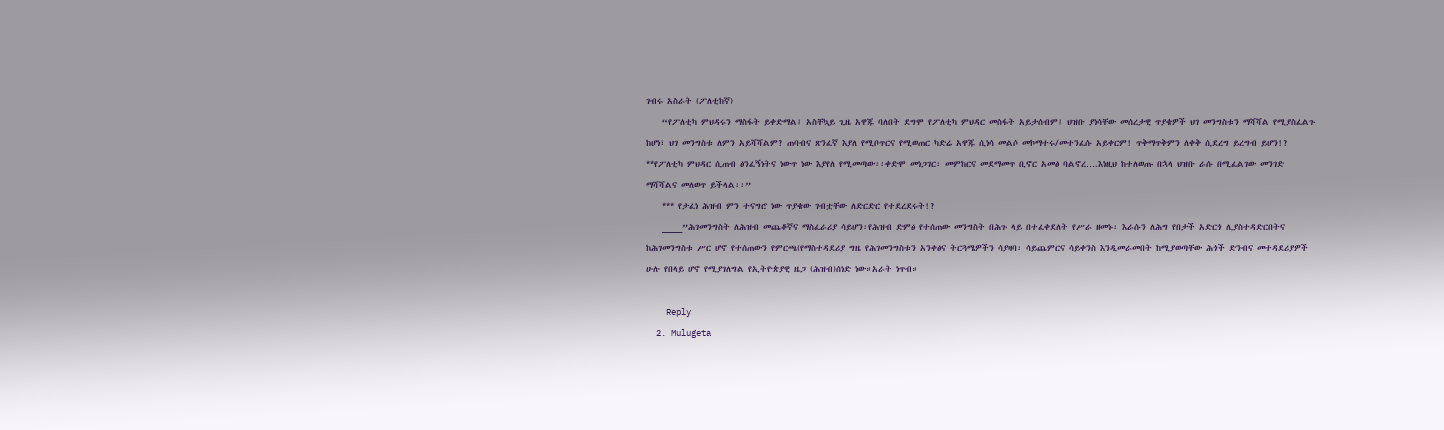ገብሩ አስራት (ፖለቲከኛ)
    “የፖለቲካ ምህዳሩን ማስፋት ይቀድማል፤ አስቸኳይ ጊዜ አዋጁ ባለበት ደግሞ የፖለቲካ ምህዳር መስፋት አይታሰብም፤ ህዝቡ ያነሳቸው መሰረታዊ ጥያቄዎች ህገ መንግስቱን ማሻሻል የሚያስፈልጉ ከሆነ፣ ህገ መንግስቱ ለምን አይሻሻልም? ጠባብና ጽንፈኛ እያለ የሚቦጥርና የሚወጠር ካድሬ አዋጁ ሲነሳ መልሶ መኮማተሩ/መተንፈሱ አይቀርም! ጥቅማጥቅምን ለቀቅ ሲደረግ ይረግብ ይሆን!? **የፖለቲካ ምህዳር ሲጠብ ፅንፈኝነትና ነውጥ ነው እያየለ የሚመጣው፡፡ቀድሞ መነጋገር፡ መምከርና መደማመጥ ቢኖር አመፅ ባልኖረ….እነዚህ ከተለወጡ በኋላ ህዝቡ ራሱ በሚፈልገው መንገድ ማሻሻልና መለወጥ ይችላል፡፡”
    *** የታፈነ ሕዝብ ምን ተናግሮ ነው ጥያቄው ገብቷቸው ለድርድር የተደረደሩት!?
    ____”ሕገመንግስት ለሕዝብ መጨቆኛና ማስፈራሪያ ሳይሆን፡የሕዝብ ድምፅ የተሰጠው መንግስት በሕጉ ላይ በተፈቀደለት የሥራ ዘመኑ፡ እራሱን ለሕግ የበታች አድርጎ ሊያስተዳድርበትና ከሕገመንግስቱ ሥር ሆኖ የተሰጠውን የምርጫ(የማስተዳደሪያ ግዜ የሕገመንግስቱን አንቀፅና ትርጓሜዎችን ሳያዛባ፡ ሳይጨምርና ሳይቀንስ እንዲመራመበት ከሚያወጣቸው ሕጎች ድንብና መተዳደሪያዎች ሁሉ የበላይ ሆኖ የሚያገለግል የኢትዮጵያዊ ዜጋ (ሕዝብ)ሰነድ ነው።አራት ነጥብ።

    Reply
  2. Mulugeta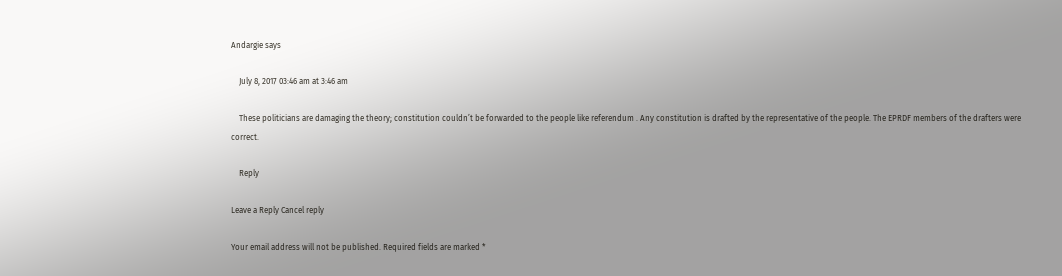Andargie says

    July 8, 2017 03:46 am at 3:46 am

    These politicians are damaging the theory; constitution couldn’t be forwarded to the people like referendum . Any constitution is drafted by the representative of the people. The EPRDF members of the drafters were correct.

    Reply

Leave a Reply Cancel reply

Your email address will not be published. Required fields are marked *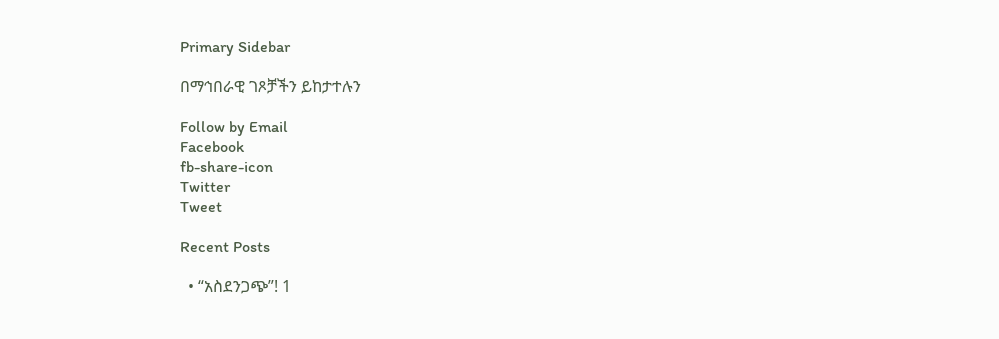Primary Sidebar

በማኅበራዊ ገጾቻችን ይከታተሉን

Follow by Email
Facebook
fb-share-icon
Twitter
Tweet

Recent Posts

  • “አስደንጋጭ”! 1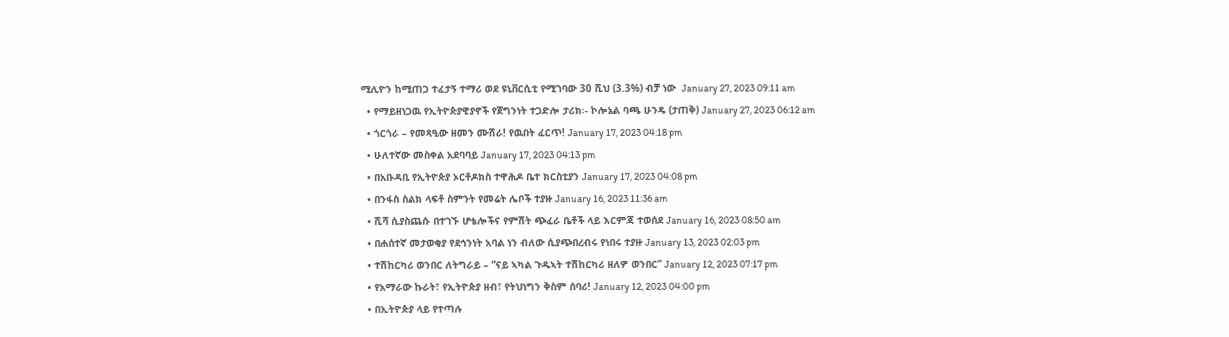ሚሊዮን ከሚጠጋ ተፈታኝ ተማሪ ወደ ዩኒቨርሲቲ የሚገባው 30 ሺህ (3.3%) ብቻ ነው  January 27, 2023 09:11 am
  • የማይዘነጋዉ የኢትዮጵያዊያኖች የጀግንነት ተጋድሎ ታሪክ፡- ኮሎኔል ባጫ ሁንዴ (ታጠቅ) January 27, 2023 06:12 am
  • ጎርጎራ – የመጻዒው ዘመን ሙሽራ! የዉበት ፈርጥ! January 17, 2023 04:18 pm
  • ሁለተኛው መስቀል አደባባይ January 17, 2023 04:13 pm
  • በአቡዳቢ የኢትዮጵያ ኦርቶዶክስ ተዋሕዶ ቤተ ክርስቲያን January 17, 2023 04:08 pm
  • በንፋስ ስልክ ላፍቶ ስምንት የመሬት ሌቦች ተያዙ January 16, 2023 11:36 am
  • ሺሻ ሲያስጨሱ በተገኙ ሆቴሎችና የምሽት ጭፈራ ቤቶች ላይ እርምጃ ተወሰደ January 16, 2023 08:50 am
  • በሐሰተኛ መታወቂያ የደኅንነት አባል ነን ብለው ሲያጭበረብሩ የነበሩ ተያዙ January 13, 2023 02:03 pm
  • ተሽከርካሪ ወንበር ለትግራይ – “ናይ ኣካል ጉዱኣት ተሽከርካሪ ዘለዎ ወንበር” January 12, 2023 07:17 pm
  • የአማራው ኩራት፣ የኢትዮጵያ ዘብ፣ የትህነግን ቅስም ሰባሪ! January 12, 2023 04:00 pm
  • በኢትዮጵያ ላይ የተጣሉ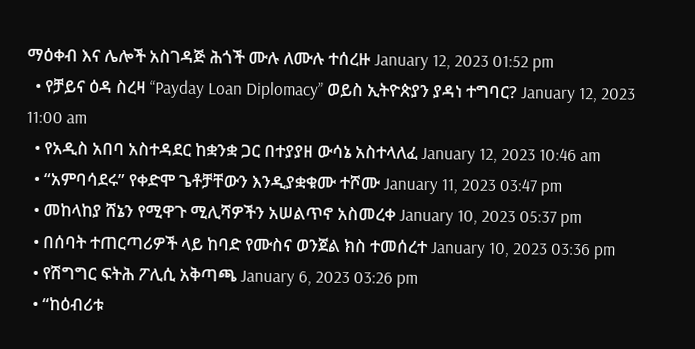ማዕቀብ እና ሌሎች አስገዳጅ ሕጎች ሙሉ ለሙሉ ተሰረዙ January 12, 2023 01:52 pm
  • የቻይና ዕዳ ስረዛ “Payday Loan Diplomacy” ወይስ ኢትዮጵያን ያዳነ ተግባር? January 12, 2023 11:00 am
  • የአዲስ አበባ አስተዳደር ከቋንቋ ጋር በተያያዘ ውሳኔ አስተላለፈ January 12, 2023 10:46 am
  • “አምባሳደሩ” የቀድሞ ጌቶቻቸውን እንዲያቋቁሙ ተሾሙ January 11, 2023 03:47 pm
  • መከላከያ ሸኔን የሚዋጉ ሚሊሻዎችን አሠልጥኖ አስመረቀ January 10, 2023 05:37 pm
  • በሰባት ተጠርጣሪዎች ላይ ከባድ የሙስና ወንጀል ክስ ተመሰረተ January 10, 2023 03:36 pm
  • የሽግግር ፍትሕ ፖሊሲ አቅጣጫ January 6, 2023 03:26 pm
  • “ከዕብሪቱ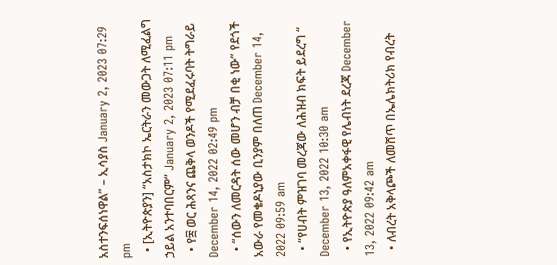አስተንፍሰነዋል” – ኢሳያስ January 2, 2023 07:29 pm
  • [ኢትዮጵያን] “አስታክኮ ኤርትራን መውጋት ለሚፈልግ ኃይል አንተባበርም” January 2, 2023 07:11 pm
  • የ፰ ወር ሕጻንና ጨቅላ ወንዶች የሚደፈሩባት ትግራይ December 14, 2022 02:49 pm
  • “ሰውን ለመርዳት ሰው መሆን ብቻ በቂ ነው” የደጎች አውራ የመቄዶኒያው ቢንያም በለጠ December 14, 2022 09:59 am
  • “የሀብት ምዝገባ መረጃው ለሕዝብ ክፍት ይደረግ “ December 13, 2022 10:30 am
  • የኢትዮጵያ ዓለምአቀፋዊ የሌብነት ደረጃ December 13, 2022 09:42 am
  • ለብረት አቅላጮች ለመሸጥ በኤሌክትሪክ የብረት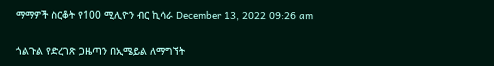ማማዎች ስርቆት የ100 ሚሊዮን ብር ኪሳራ December 13, 2022 09:26 am

ጎልጉል የድረገጽ ጋዜጣን በኢሜይል ለማግኘት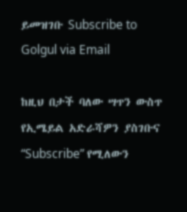ይመዝገቡ Subscribe to Golgul via Email

ከዚህ በታች ባለው ሣጥን ውስጥ የኢሜይል አድራሻዎን ያስገቡና “Subscribe” የሚለውን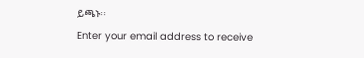ይጫኑ፡፡
Enter your email address to receive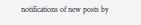notifications of new posts by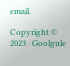email.

Copyright © 2023 · Goolgule